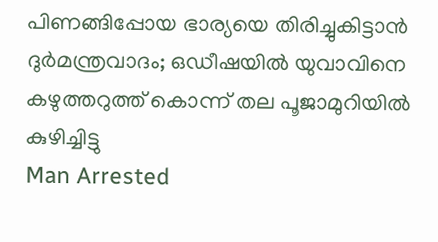പിണങ്ങിപ്പോയ ഭാര്യയെ തിരിച്ചുകിട്ടാൻ ദുർമന്ത്രവാദം; ഒഡീഷയിൽ യുവാവിനെ കഴുത്തറുത്ത് കൊന്ന് തല പൂജാമുറിയിൽ കുഴിച്ചിട്ടു
Man Arrested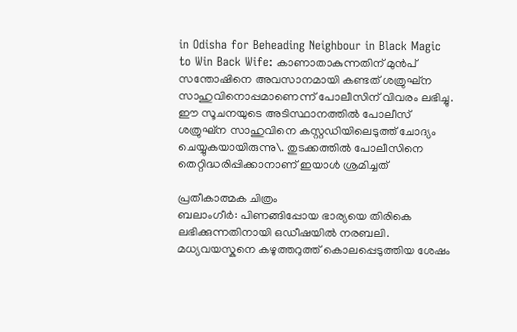in Odisha for Beheading Neighbour in Black Magic to Win Back Wife: കാണാതാകുന്നതിന് മുൻപ് സന്തോഷിനെ അവസാനമായി കണ്ടത് ശത്രുഘ്ന സാഹുവിനൊപ്പമാണെന്ന് പോലീസിന് വിവരം ലഭിച്ചു. ഈ സൂചനയുടെ അടിസ്ഥാനത്തിൽ പോലീസ് ശത്രുഘ്ന സാഹുവിനെ കസ്റ്റഡിയിലെടുത്ത് ചോദ്യം ചെയ്യുകയായിരുന്നു\. തുടക്കത്തിൽ പോലീസിനെ തെറ്റിദ്ധരിപ്പിക്കാനാണ് ഇയാൾ ശ്രമിച്ചത്

പ്രതീകാത്മക ചിത്രം
ബലാംഗീർ: പിണങ്ങിപ്പോയ ഭാര്യയെ തിരികെ ലഭിക്കുന്നതിനായി ഒഡീഷയിൽ നരബലി. മധ്യവയസ്കനെ കഴുത്തറുത്ത് കൊലപ്പെടുത്തിയ ശേഷം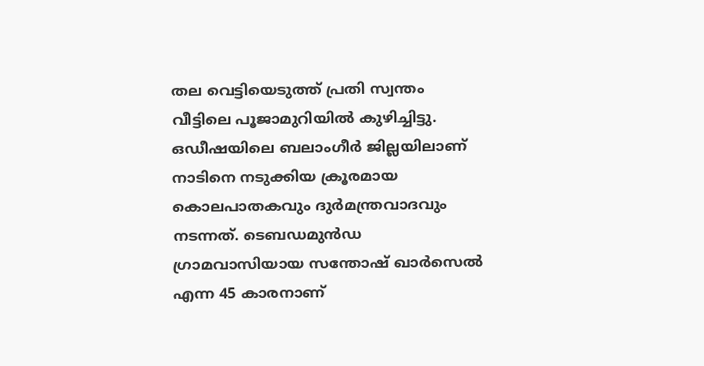തല വെട്ടിയെടുത്ത് പ്രതി സ്വന്തം വീട്ടിലെ പൂജാമുറിയിൽ കുഴിച്ചിട്ടു. ഒഡീഷയിലെ ബലാംഗീർ ജില്ലയിലാണ് നാടിനെ നടുക്കിയ ക്രൂരമായ കൊലപാതകവും ദുർമന്ത്രവാദവും നടന്നത്. ടെബഡമുൻഡ ഗ്രാമവാസിയായ സന്തോഷ് ഖാർസെൽ എന്ന 45 കാരനാണ്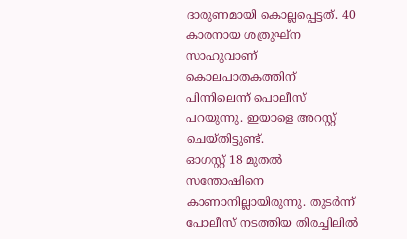ദാരുണമായി കൊല്ലപ്പെട്ടത്. 40 കാരനായ ശത്രുഘ്ന സാഹുവാണ് കൊലപാതകത്തിന് പിന്നിലെന്ന് പൊലീസ് പറയുന്നു. ഇയാളെ അറസ്റ്റ് ചെയ്തിട്ടുണ്ട്.
ഓഗസ്റ്റ് 18 മുതൽ സന്തോഷിനെ കാണാനില്ലായിരുന്നു. തുടർന്ന് പോലീസ് നടത്തിയ തിരച്ചിലിൽ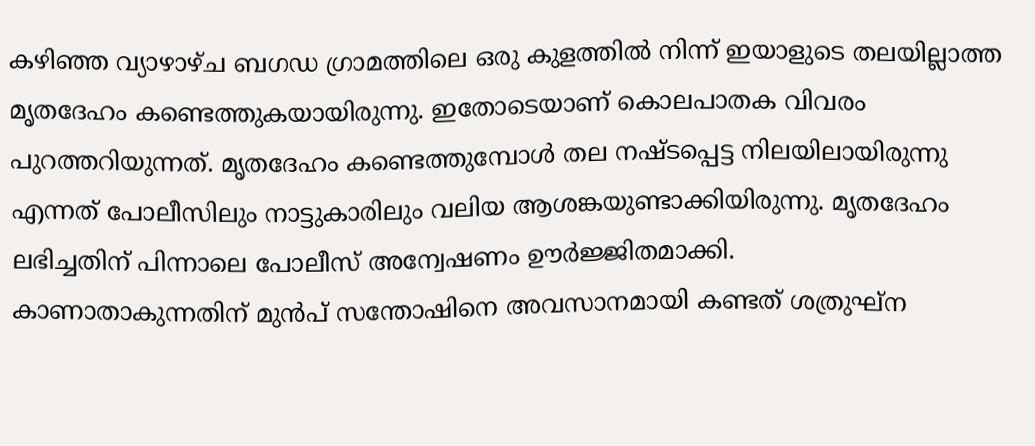കഴിഞ്ഞ വ്യാഴാഴ്ച ബഗഡ ഗ്രാമത്തിലെ ഒരു കുളത്തിൽ നിന്ന് ഇയാളുടെ തലയില്ലാത്ത മൃതദേഹം കണ്ടെത്തുകയായിരുന്നു. ഇതോടെയാണ് കൊലപാതക വിവരം പുറത്തറിയുന്നത്. മൃതദേഹം കണ്ടെത്തുമ്പോൾ തല നഷ്ടപ്പെട്ട നിലയിലായിരുന്നു എന്നത് പോലീസിലും നാട്ടുകാരിലും വലിയ ആശങ്കയുണ്ടാക്കിയിരുന്നു. മൃതദേഹം ലഭിച്ചതിന് പിന്നാലെ പോലീസ് അന്വേഷണം ഊർജ്ജിതമാക്കി.
കാണാതാകുന്നതിന് മുൻപ് സന്തോഷിനെ അവസാനമായി കണ്ടത് ശത്രുഘ്ന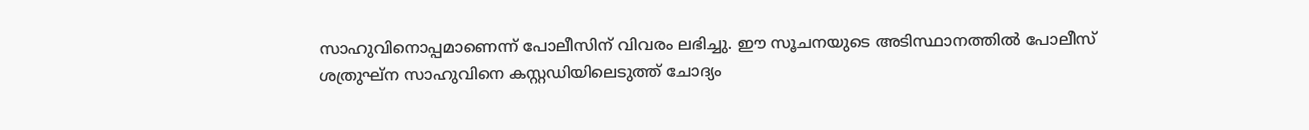സാഹുവിനൊപ്പമാണെന്ന് പോലീസിന് വിവരം ലഭിച്ചു. ഈ സൂചനയുടെ അടിസ്ഥാനത്തിൽ പോലീസ് ശത്രുഘ്ന സാഹുവിനെ കസ്റ്റഡിയിലെടുത്ത് ചോദ്യം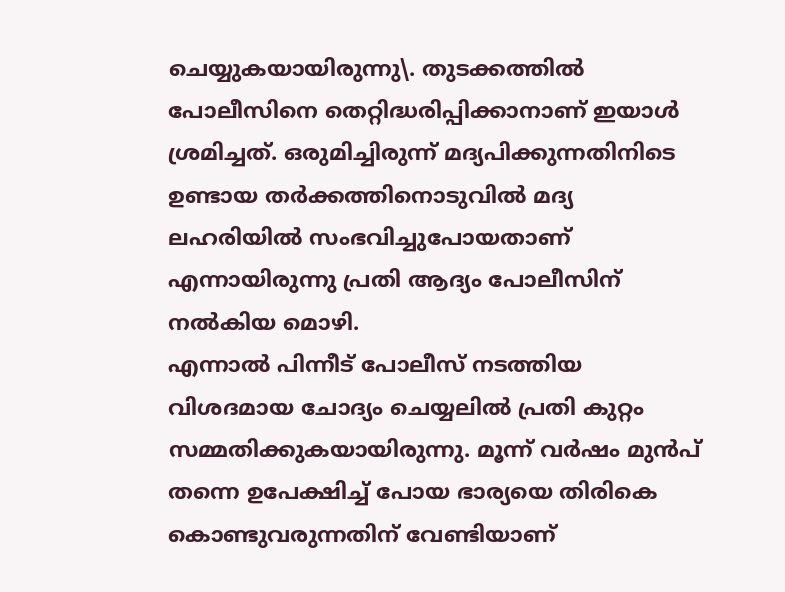ചെയ്യുകയായിരുന്നു\. തുടക്കത്തിൽ പോലീസിനെ തെറ്റിദ്ധരിപ്പിക്കാനാണ് ഇയാൾ ശ്രമിച്ചത്. ഒരുമിച്ചിരുന്ന് മദ്യപിക്കുന്നതിനിടെ ഉണ്ടായ തർക്കത്തിനൊടുവിൽ മദ്യ ലഹരിയിൽ സംഭവിച്ചുപോയതാണ് എന്നായിരുന്നു പ്രതി ആദ്യം പോലീസിന് നൽകിയ മൊഴി.
എന്നാൽ പിന്നീട് പോലീസ് നടത്തിയ വിശദമായ ചോദ്യം ചെയ്യലിൽ പ്രതി കുറ്റം സമ്മതിക്കുകയായിരുന്നു. മൂന്ന് വർഷം മുൻപ് തന്നെ ഉപേക്ഷിച്ച് പോയ ഭാര്യയെ തിരികെ കൊണ്ടുവരുന്നതിന് വേണ്ടിയാണ്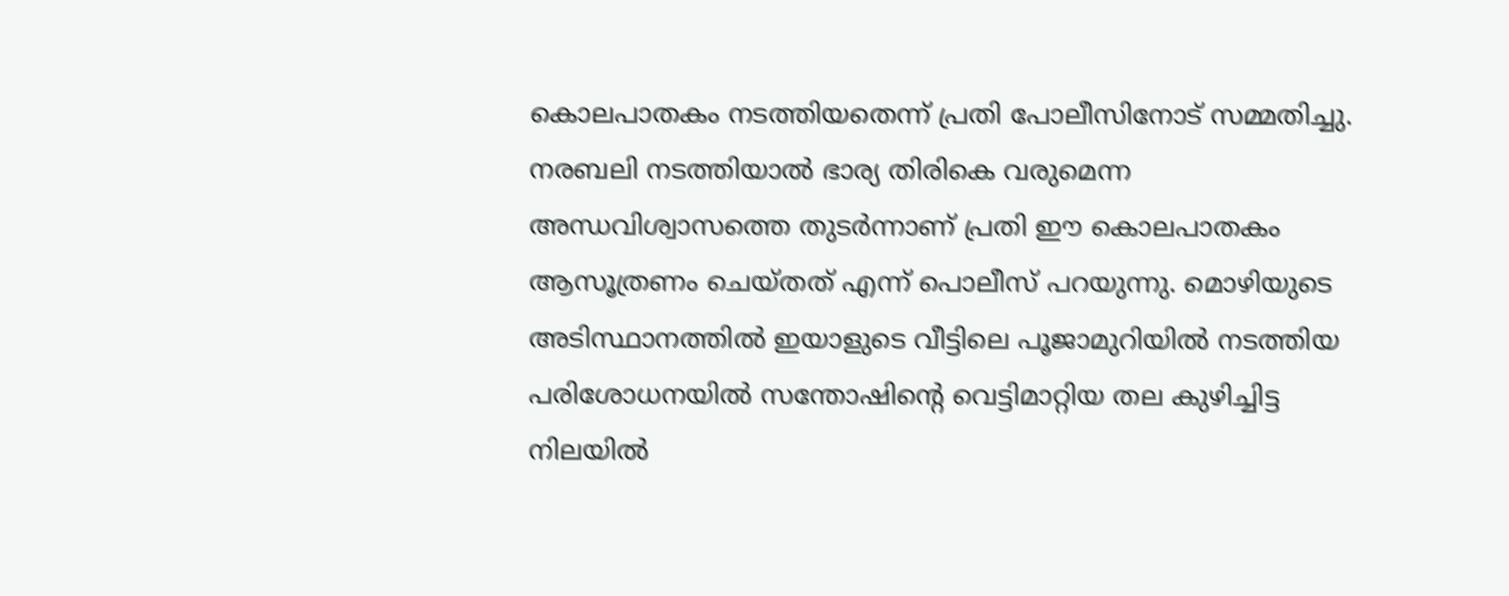കൊലപാതകം നടത്തിയതെന്ന് പ്രതി പോലീസിനോട് സമ്മതിച്ചു. നരബലി നടത്തിയാൽ ഭാര്യ തിരികെ വരുമെന്ന അന്ധവിശ്വാസത്തെ തുടർന്നാണ് പ്രതി ഈ കൊലപാതകം ആസൂത്രണം ചെയ്തത് എന്ന് പൊലീസ് പറയുന്നു. മൊഴിയുടെ അടിസ്ഥാനത്തിൽ ഇയാളുടെ വീട്ടിലെ പൂജാമുറിയിൽ നടത്തിയ പരിശോധനയിൽ സന്തോഷിൻ്റെ വെട്ടിമാറ്റിയ തല കുഴിച്ചിട്ട നിലയിൽ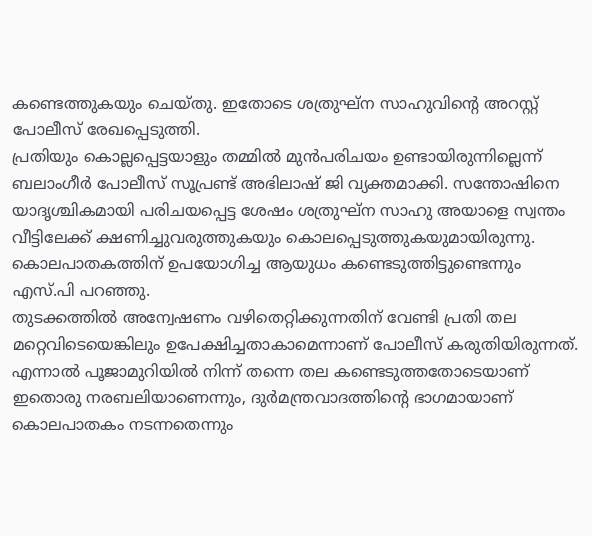കണ്ടെത്തുകയും ചെയ്തു. ഇതോടെ ശത്രുഘ്ന സാഹുവിൻ്റെ അറസ്റ്റ് പോലീസ് രേഖപ്പെടുത്തി.
പ്രതിയും കൊല്ലപ്പെട്ടയാളും തമ്മിൽ മുൻപരിചയം ഉണ്ടായിരുന്നില്ലെന്ന് ബലാംഗീർ പോലീസ് സൂപ്രണ്ട് അഭിലാഷ് ജി വ്യക്തമാക്കി. സന്തോഷിനെ യാദൃശ്ചികമായി പരിചയപ്പെട്ട ശേഷം ശത്രുഘ്ന സാഹു അയാളെ സ്വന്തം വീട്ടിലേക്ക് ക്ഷണിച്ചുവരുത്തുകയും കൊലപ്പെടുത്തുകയുമായിരുന്നു. കൊലപാതകത്തിന് ഉപയോഗിച്ച ആയുധം കണ്ടെടുത്തിട്ടുണ്ടെന്നും എസ്.പി പറഞ്ഞു.
തുടക്കത്തിൽ അന്വേഷണം വഴിതെറ്റിക്കുന്നതിന് വേണ്ടി പ്രതി തല മറ്റെവിടെയെങ്കിലും ഉപേക്ഷിച്ചതാകാമെന്നാണ് പോലീസ് കരുതിയിരുന്നത്. എന്നാൽ പൂജാമുറിയിൽ നിന്ന് തന്നെ തല കണ്ടെടുത്തതോടെയാണ് ഇതൊരു നരബലിയാണെന്നും, ദുർമന്ത്രവാദത്തിൻ്റെ ഭാഗമായാണ് കൊലപാതകം നടന്നതെന്നും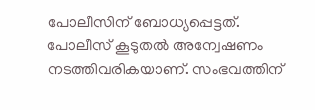പോലീസിന് ബോധ്യപ്പെട്ടത്. പോലീസ് കൂടുതൽ അന്വേഷണം നടത്തിവരികയാണ്. സംഭവത്തിന്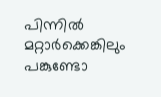പിന്നിൽ മറ്റാർക്കെങ്കിലും പങ്കുണ്ടോ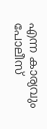എന്ന കാര്യവും പോലീസ്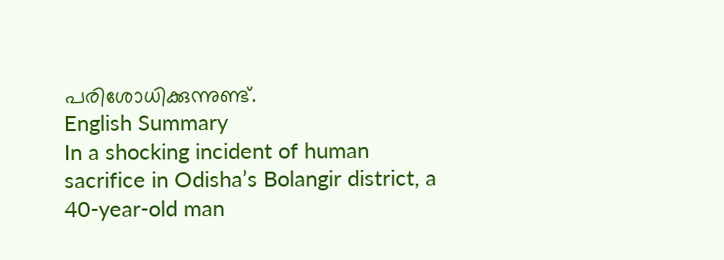പരിശോധിക്കുന്നുണ്ട്.
English Summary
In a shocking incident of human sacrifice in Odisha’s Bolangir district, a 40-year-old man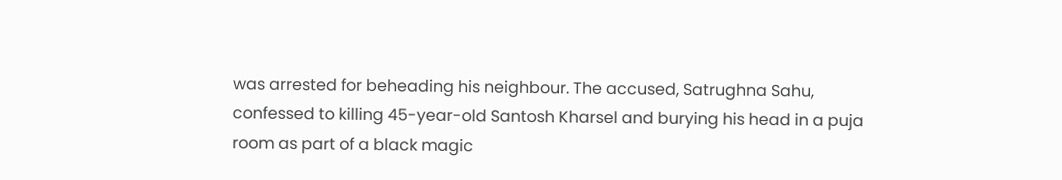was arrested for beheading his neighbour. The accused, Satrughna Sahu, confessed to killing 45-year-old Santosh Kharsel and burying his head in a puja room as part of a black magic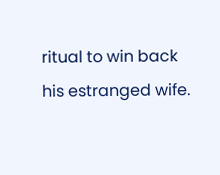ritual to win back his estranged wife.